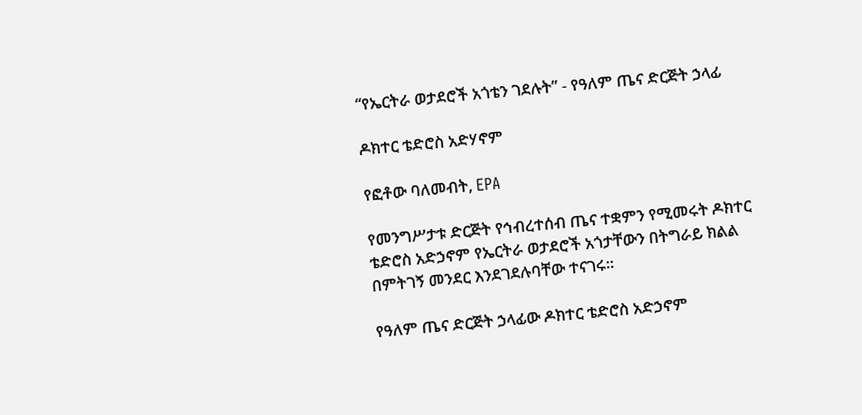“የኤርትራ ወታደሮች አጎቴን ገደሉት” - የዓለም ጤና ድርጅት ኃላፊ

ዶክተር ቴድሮስ አድሃኖም

የፎቶው ባለመብት, EPA

የመንግሥታቱ ድርጅት የኅብረተሰብ ጤና ተቋምን የሚመሩት ዶክተር ቴድሮስ አድኃኖም የኤርትራ ወታደሮች አጎታቸውን በትግራይ ክልል በምትገኝ መንደር እንደገደሉባቸው ተናገሩ።

የዓለም ጤና ድርጅት ኃላፊው ዶክተር ቴድሮስ አድኃኖም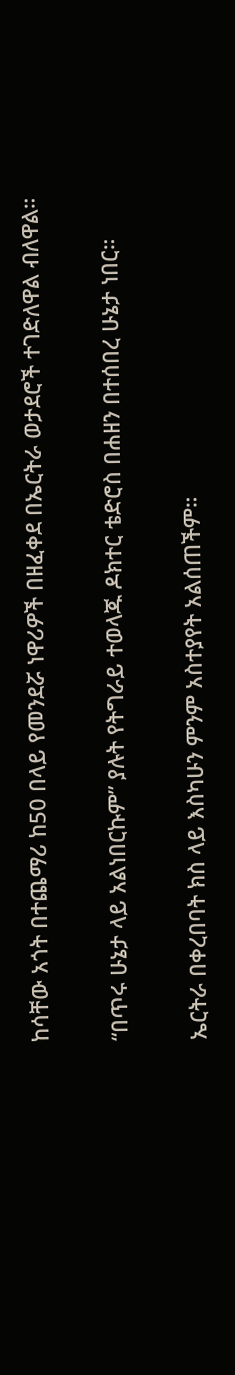ከሳቸው አጎት በተጨማሪ ከ50 በላይ የመንደሯ ነዋሪዎች በዘፈቀደ በኤርትራ ወታደሮች ተገድለዋል ብለዋል።

“በጥሩ ሁኔታ ላይ አልነበርኩም” ያሉት የትግራይ ተወላጁ ዶክተር ቴድሮስ በሐዘን በተሰበረ ሁኔታ ነበር።

ኤርትራ በቀረበባት ክስ ላይ እስካሁን ምንም አስተያየት አልሰጠችም።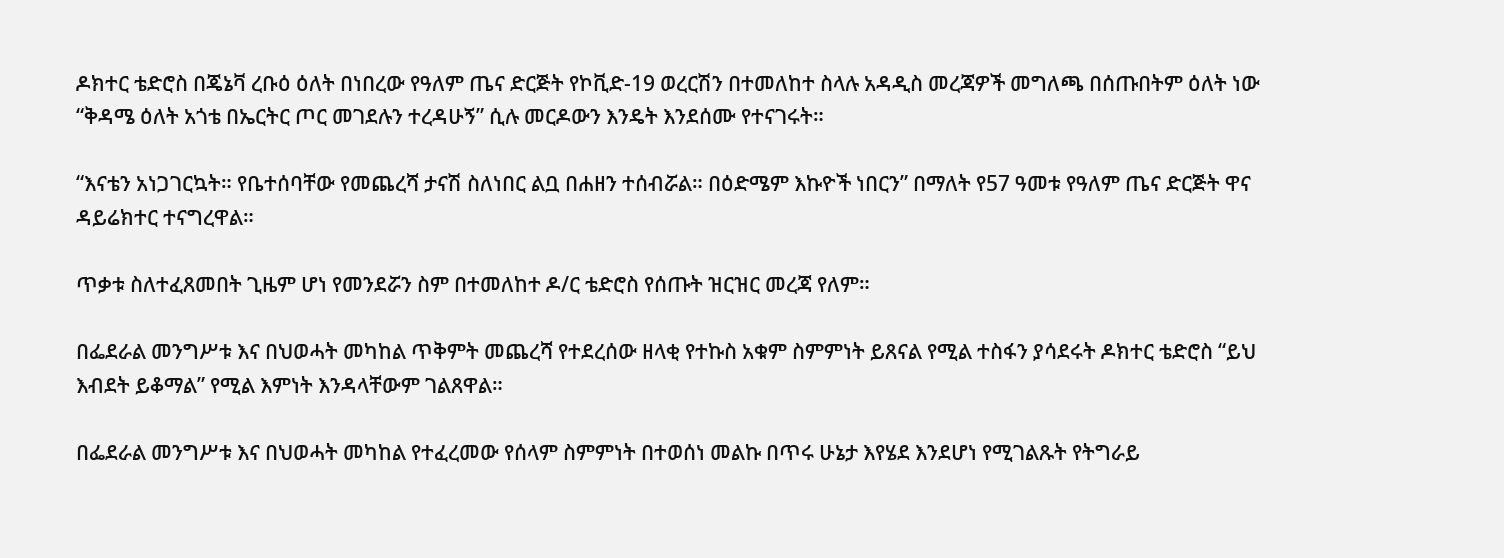ዶክተር ቴድሮስ በጄኔቫ ረቡዕ ዕለት በነበረው የዓለም ጤና ድርጅት የኮቪድ-19 ወረርሽን በተመለከተ ስላሉ አዳዲስ መረጃዎች መግለጫ በሰጡበትም ዕለት ነው “ቅዳሜ ዕለት አጎቴ በኤርትር ጦር መገደሉን ተረዳሁኝ” ሲሉ መርዶውን እንዴት እንደሰሙ የተናገሩት።

“እናቴን አነጋገርኳት። የቤተሰባቸው የመጨረሻ ታናሽ ስለነበር ልቧ በሐዘን ተሰብሯል። በዕድሜም እኩዮች ነበርን” በማለት የ57 ዓመቱ የዓለም ጤና ድርጅት ዋና ዳይሬክተር ተናግረዋል።

ጥቃቱ ስለተፈጸመበት ጊዜም ሆነ የመንደሯን ስም በተመለከተ ዶ/ር ቴድሮስ የሰጡት ዝርዝር መረጃ የለም።

በፌደራል መንግሥቱ እና በህወሓት መካከል ጥቅምት መጨረሻ የተደረሰው ዘላቂ የተኩስ አቁም ስምምነት ይጸናል የሚል ተስፋን ያሳደሩት ዶክተር ቴድሮስ “ይህ እብደት ይቆማል” የሚል እምነት እንዳላቸውም ገልጸዋል።

በፌደራል መንግሥቱ እና በህወሓት መካከል የተፈረመው የሰላም ስምምነት በተወሰነ መልኩ በጥሩ ሁኔታ እየሄደ እንደሆነ የሚገልጹት የትግራይ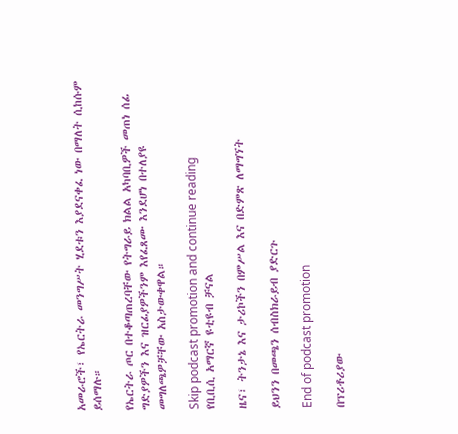አመራሮች፣ የኤርትራ መንግሥት ሂደቱን እያደናቀፈ ነው በማለት ሲከሱም ይሰማሉ።

የኤርትራ ጦር በተቆጣጠረባቸው የትግራይ ክልል አካባቢዎች መጠነ ሰፊ ግድያዎችን እና ዝርፊያዎችንም እየፈጸሙ እንደሆነ በተለያዩ መግለጫዎቻቸው አስታውቀዋል።

Skip podcast promotion and continue reading
የቢቢሲ አማርኛ ዩቲዩብ ቻናል

ዜና፣ ትንታኔ እና ታሪኮችን በምሥል እና በድምጽ ለማግኘት

ይህንን በመጫን ሰብስክራይብ ያድርጉ

End of podcast promotion

በፕሪቶሪያው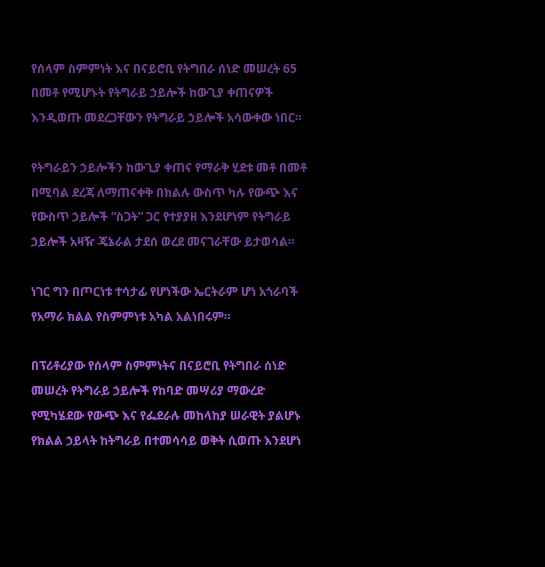የሰላም ስምምነት እና በናይሮቢ የትግበራ ሰነድ መሠረት 65 በመቶ የሚሆኑት የትግራይ ኃይሎች ከውጊያ ቀጠናዎች እንዲወጡ መደረጋቸውን የትግራይ ኃይሎች አሳውቀው ነበር።

የትግራይን ኃይሎችን ከውጊያ ቀጠና የማራቅ ሂደቱ መቶ በመቶ በሚባል ደረጃ ለማጠናቀቅ በክልሉ ውስጥ ካሉ የውጭ እና የውስጥ ኃይሎች “ስጋት” ጋር የተያያዘ እንደሆነም የትግራይ ኃይሎች አዛዥ ጄኔራል ታደሰ ወረደ መናገራቸው ይታወሳል።

ነገር ግን በጦርነቱ ተሳታፊ የሆነችው ኤርትራም ሆነ አጎራባች የአማራ ክልል የስምምነቱ አካል አልነበሩም።

በፕሪቶሪያው የሰላም ስምምነትና በናይሮቢ የትግበራ ሰነድ መሠረት የትግራይ ኃይሎች የከባድ መሣሪያ ማውረድ የሚካሄደው የውጭ እና የፌደራሉ መከላከያ ሠራዊት ያልሆኑ የክልል ኃይላት ከትግራይ በተመሳሳይ ወቅት ሲወጡ እንደሆነ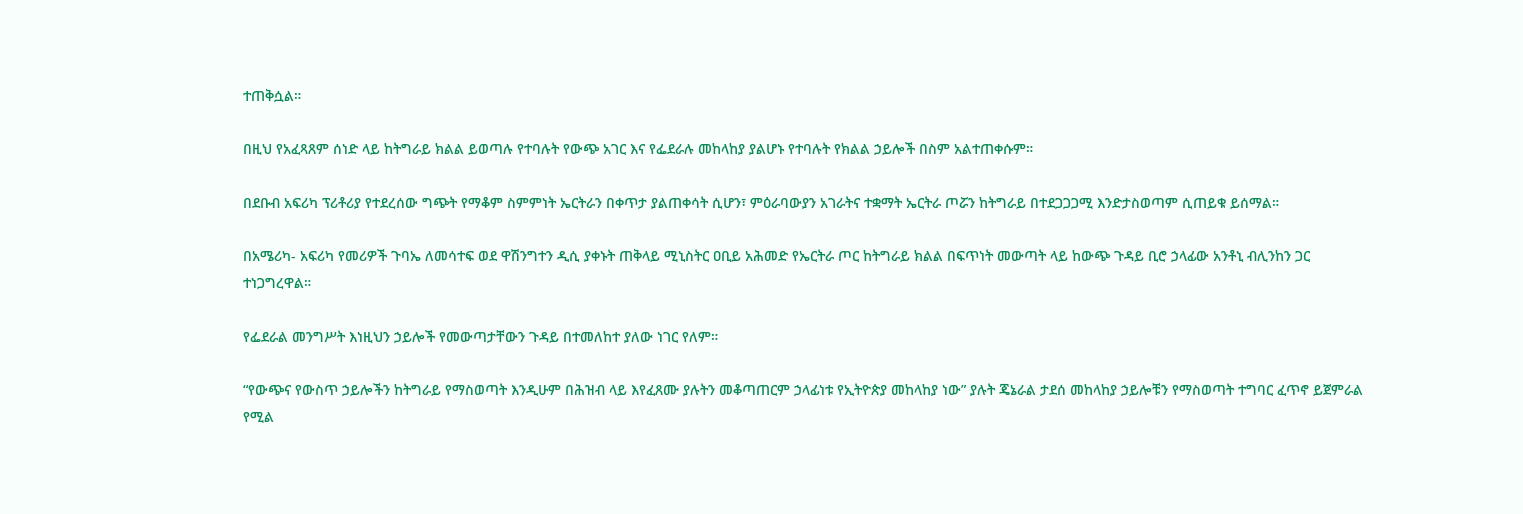ተጠቅሷል።

በዚህ የአፈጻጸም ሰነድ ላይ ከትግራይ ክልል ይወጣሉ የተባሉት የውጭ አገር እና የፌደራሉ መከላከያ ያልሆኑ የተባሉት የክልል ኃይሎች በስም አልተጠቀሱም።

በደቡብ አፍሪካ ፕሪቶሪያ የተደረሰው ግጭት የማቆም ስምምነት ኤርትራን በቀጥታ ያልጠቀሳት ሲሆን፣ ምዕራባውያን አገራትና ተቋማት ኤርትራ ጦሯን ከትግራይ በተደጋጋጋሚ እንድታስወጣም ሲጠይቁ ይሰማል።

በአሜሪካ- አፍሪካ የመሪዎች ጉባኤ ለመሳተፍ ወደ ዋሽንግተን ዲሲ ያቀኑት ጠቅላይ ሚኒስትር ዐቢይ አሕመድ የኤርትራ ጦር ከትግራይ ክልል በፍጥነት መውጣት ላይ ከውጭ ጉዳይ ቢሮ ኃላፊው አንቶኒ ብሊንከን ጋር ተነጋግረዋል።

የፌደራል መንግሥት እነዚህን ኃይሎች የመውጣታቸውን ጉዳይ በተመለከተ ያለው ነገር የለም።

“የውጭና የውስጥ ኃይሎችን ከትግራይ የማስወጣት እንዲሁም በሕዝብ ላይ እየፈጸሙ ያሉትን መቆጣጠርም ኃላፊነቱ የኢትዮጵያ መከላከያ ነው” ያሉት ጄኔራል ታደሰ መከላከያ ኃይሎቹን የማስወጣት ተግባር ፈጥኖ ይጀምራል የሚል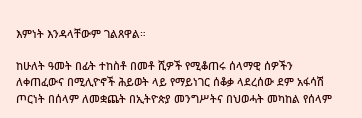እምነት እንዳላቸውም ገልጸዋል።

ከሁለት ዓመት በፊት ተከስቶ በመቶ ሺዎች የሚቆጠሩ ሰላማዊ ሰዎችን ለቀጠፈውና በሚሊዮኖች ሕይወት ላይ የማይነገር ሰቆቃ ላደረሰው ደም አፋሳሽ ጦርነት በሰላም ለመቋጨት በኢትዮጵያ መንግሥትና በህወሓት መካከል የሰላም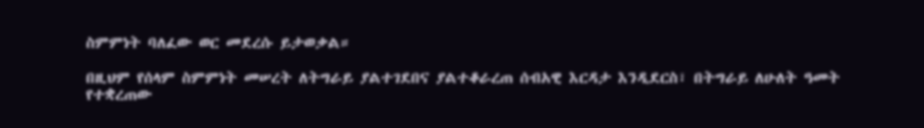ስምምነት ባለፈው ወር መደረሱ ይታወቃል።

በዚህም የሰላም ስምምነት መሠረት ለትግራይ ያልተገደበና ያልተቆራረጠ ሰብአዊ እርዳታ እንዲደርስ፣ በትግራይ ለሁለት ዓመት የተቋረጠው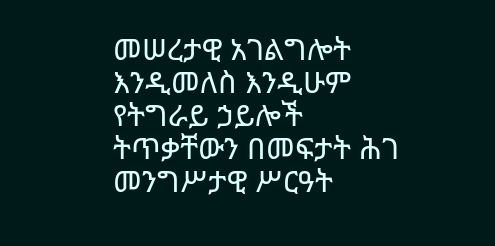መሠረታዊ አገልግሎት እንዲመለስ እንዲሁም የትግራይ ኃይሎች ትጥቃቸውን በመፍታት ሕገ መንግሥታዊ ሥርዓት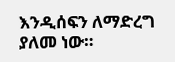እንዲሰፍን ለማድረግ ያለመ ነው።